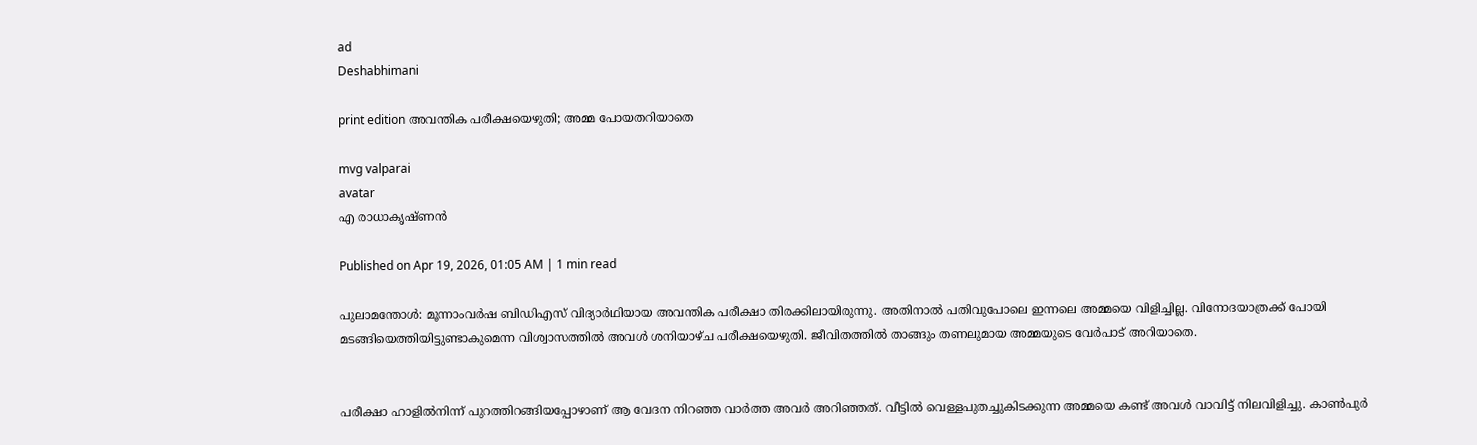ad
Deshabhimani

print edition അവന്തിക പരീക്ഷയെഴുതി; അമ്മ പോയതറിയാതെ

mvg valparai
avatar
എ രാധാകൃഷ്‌ണൻ

Published on Apr 19, 2026, 01:05 AM | 1 min read

പുലാമന്തോൾ: മൂന്നാംവർഷ ബിഡിഎസ്‌ വിദ്യാർഥിയായ അവന്തിക പരീക്ഷാ തിരക്കിലായിരുന്നു. അതിനാൽ പതിവുപോലെ ഇന്നലെ അമ്മയെ വിളിച്ചില്ല. വിനോദയാത്രക്ക്‌ പോയി മടങ്ങിയെത്തിയിട്ടുണ്ടാകുമെന്ന വിശ്വാസത്തിൽ അവൾ ശനിയാഴ്‌ച പരീക്ഷയെഴുതി. ജീവിതത്തിൽ താങ്ങും തണലുമായ അമ്മയുടെ വേർപാട്‌ അറിയാതെ.


പരീക്ഷാ ഹാളിൽനിന്ന് പുറത്തിറങ്ങിയപ്പോഴാണ്‌ ആ വേദന നിറഞ്ഞ വാർത്ത അവർ അറിഞ്ഞത്‌. വീട്ടിൽ വെള്ളപുതച്ചുകിടക്കുന്ന അമ്മയെ കണ്ട്‌ അവൾ വാവിട്ട്‌ നിലവിളിച്ചു. കാൺപുർ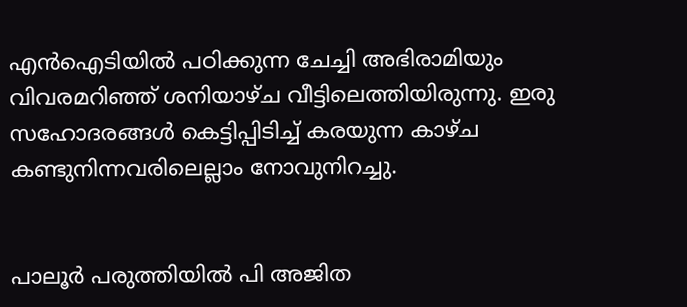എൻഐടിയിൽ പഠിക്കുന്ന ചേച്ചി അഭിരാമിയും വിവരമറിഞ്ഞ്‌ ശനിയാഴ്‌ച വീട്ടിലെത്തിയിരുന്നു. ഇരു സഹോദരങ്ങൾ കെട്ടിപ്പിടിച്ച്‌ കരയുന്ന കാഴ്‌ച കണ്ടുനിന്നവരിലെല്ലാം നോവുനിറച്ചു.


പാലൂർ പരുത്തിയിൽ പി അജിത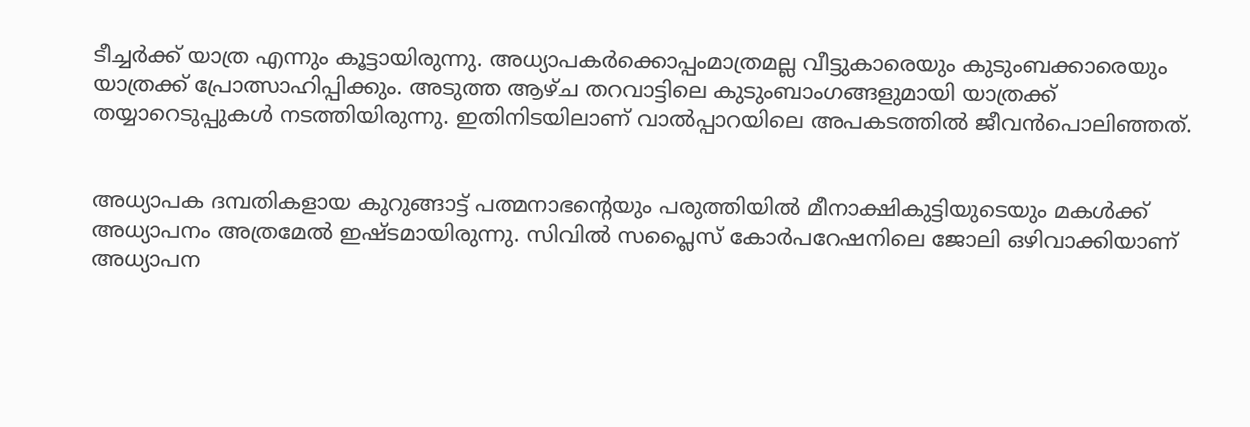ടീച്ചർക്ക്‌ യാത്ര എന്നും കൂട്ടായിരുന്നു. അധ്യാപകർക്കൊപ്പംമാത്രമല്ല വീട്ടുകാരെയും കുടുംബക്കാരെയും യാത്രക്ക്‌ പ്രോത്സാഹിപ്പിക്കും. അടുത്ത ആഴ്‌ച തറവാട്ടിലെ കുടുംബാംഗങ്ങളുമായി യാത്രക്ക്‌ തയ്യാറെടുപ്പുകൾ നടത്തിയിരുന്നു. ഇതിനിടയിലാണ്‌ വാൽപ്പാറയിലെ അപകടത്തിൽ ജീവൻപൊലിഞ്ഞത്‌.


അധ്യാപക ദമ്പതികളായ കുറുങ്ങാട്ട് പത്മനാഭന്റെയും പരുത്തിയിൽ മീനാക്ഷികുട്ടിയുടെയും മകൾക്ക്‌ അധ്യാപനം അത്രമേൽ ഇഷ്ടമായിരുന്നു. സിവിൽ സപ്ലൈസ് കോർപറേഷനിലെ ജോലി ഒഴിവാക്കിയാണ്‌ അധ്യാപന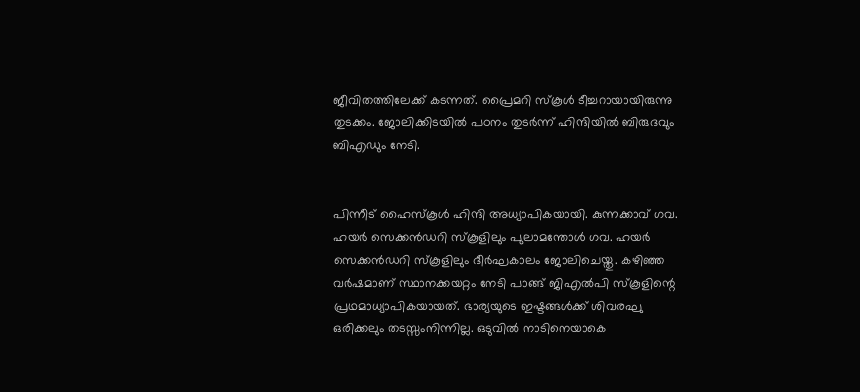ജീവിതത്തിലേക്ക്‌ കടന്നത്‌. പ്രൈമറി സ്കൂൾ ടീച്ചറായായിരുന്നു തുടക്കം. ജോലിക്കിടയിൽ പഠനം തുടർന്ന് ഹിന്ദിയിൽ ബിരുദവും ബിഎഡും നേടി.


പിന്നീട്‌ ഹൈസ്കൂൾ ഹിന്ദി അധ്യാപികയായി. കുന്നക്കാവ് ഗവ. ഹയർ സെക്കൻഡറി സ്കൂളിലും പുലാമന്തോൾ ഗവ. ഹയർ സെക്കൻഡറി സ്കൂളിലും ദീർഘകാലം ജോലിചെയ്തു. കഴിഞ്ഞ വർഷമാണ്‌ സ്ഥാനക്കയറ്റം നേടി പാങ്ങ് ജിഎൽപി സ്കൂളിന്റെ പ്രഥമാധ്യാപികയായത്‌. ഭാര്യയുടെ ഇഷ്ടങ്ങൾക്ക്‌ ശിവരഘു ഒരിക്കലും തടസ്സംനിന്നില്ല. ഒടുവിൽ നാടിനെയാകെ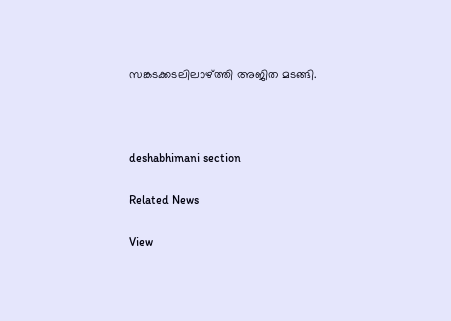സങ്കടക്കടലിലാഴ്‌ത്തി അജിത മടങ്ങി.



deshabhimani section

Related News

View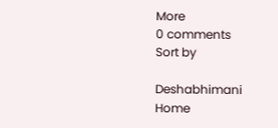More
0 comments
Sort by

Deshabhimani
Home